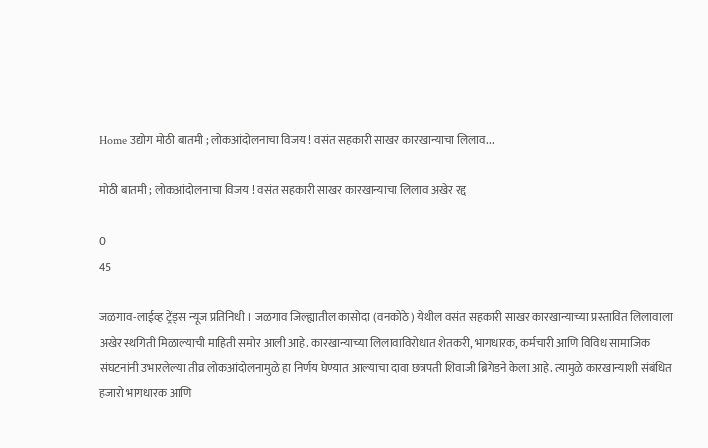Home उद्योग मोठी बातमी ; लोकआंदोलनाचा विजय ! वसंत सहकारी साखर कारखान्याचा लिलाव...

मोठी बातमी ; लोकआंदोलनाचा विजय ! वसंत सहकारी साखर कारखान्याचा लिलाव अखेर रद्द

0
45

जळगाव-लाईव्ह ट्रेंड्स न्यूज प्रतिनिधी । जळगाव जिल्ह्यातील कासोदा (वनकोठे) येथील वसंत सहकारी साखर कारखान्याच्या प्रस्तावित लिलावाला अखेर स्थगिती मिळाल्याची माहिती समोर आली आहे. कारखान्याच्या लिलावाविरोधात शेतकरी, भागधारक, कर्मचारी आणि विविध सामाजिक संघटनांनी उभारलेल्या तीव्र लोकआंदोलनामुळे हा निर्णय घेण्यात आल्याचा दावा छत्रपती शिवाजी ब्रिगेडने केला आहे. त्यामुळे कारखान्याशी संबंधित हजारो भागधारक आणि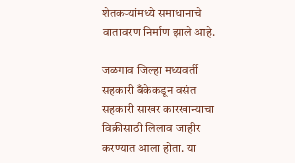शेतकऱ्यांमध्ये समाधानाचे वातावरण निर्माण झाले आहे.

जळगाव जिल्हा मध्यवर्ती सहकारी बँकेकडून वसंत सहकारी साखर कारखान्याचा विक्रीसाठी लिलाव जाहीर करण्यात आला होता. या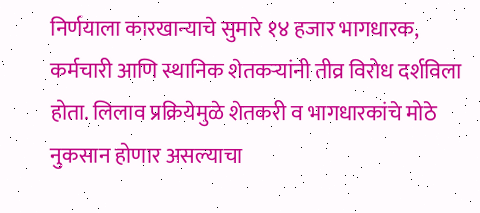निर्णयाला कारखान्याचे सुमारे १४ हजार भागधारक, कर्मचारी आणि स्थानिक शेतकऱ्यांनी तीव्र विरोध दर्शविला होता. लिलाव प्रक्रियेमुळे शेतकरी व भागधारकांचे मोठे नुकसान होणार असल्याचा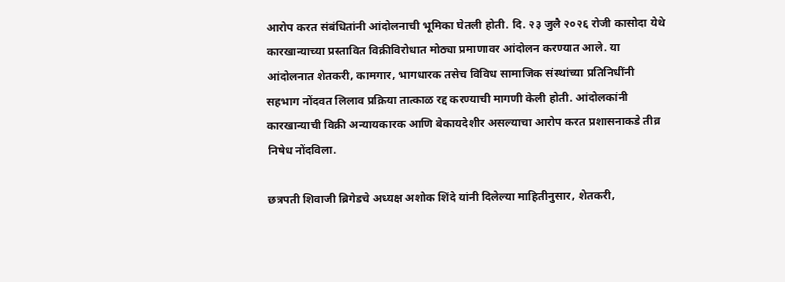आरोप करत संबंधितांनी आंदोलनाची भूमिका घेतली होती. दि. २३ जुलै २०२६ रोजी कासोदा येथे कारखान्याच्या प्रस्तावित विक्रीविरोधात मोठ्या प्रमाणावर आंदोलन करण्यात आले. या आंदोलनात शेतकरी, कामगार, भागधारक तसेच विविध सामाजिक संस्थांच्या प्रतिनिधींनी सहभाग नोंदवत लिलाव प्रक्रिया तात्काळ रद्द करण्याची मागणी केली होती. आंदोलकांनी कारखान्याची विक्री अन्यायकारक आणि बेकायदेशीर असल्याचा आरोप करत प्रशासनाकडे तीव्र निषेध नोंदविला.

छत्रपती शिवाजी ब्रिगेडचे अध्यक्ष अशोक शिंदे यांनी दिलेल्या माहितीनुसार, शेतकरी,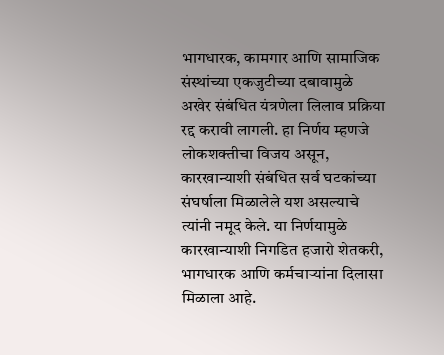भागधारक, कामगार आणि सामाजिक संस्थांच्या एकजुटीच्या दबावामुळे अखेर संबंधित यंत्रणेला लिलाव प्रक्रिया रद्द करावी लागली. हा निर्णय म्हणजे लोकशक्तीचा विजय असून, कारखान्याशी संबंधित सर्व घटकांच्या संघर्षाला मिळालेले यश असल्याचे त्यांनी नमूद केले. या निर्णयामुळे कारखान्याशी निगडित हजारो शेतकरी, भागधारक आणि कर्मचाऱ्यांना दिलासा मिळाला आहे.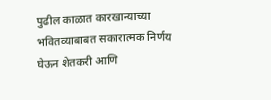पुढील काळात कारखान्याच्या भवितव्याबाबत सकारात्मक निर्णय घेऊन शेतकरी आणि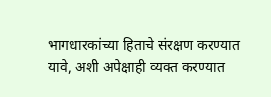भागधारकांच्या हिताचे संरक्षण करण्यात यावे, अशी अपेक्षाही व्यक्त करण्यात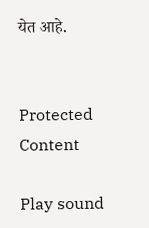येत आहे.


Protected Content

Play sound